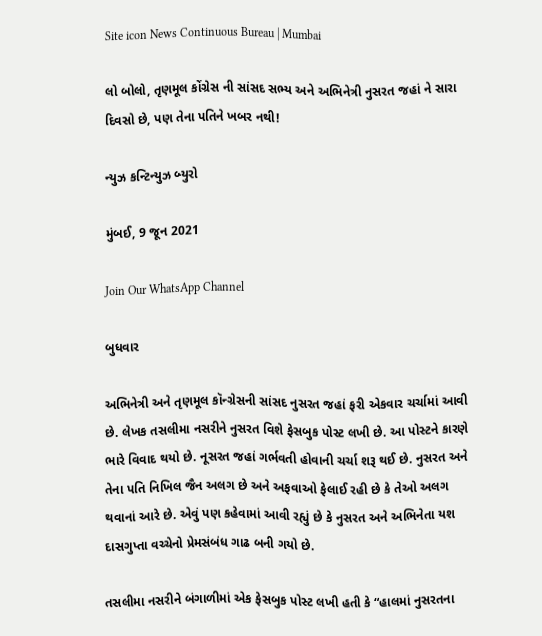Site icon News Continuous Bureau | Mumbai

લો બોલો, તૃણમૂલ કોંગ્રેસ ની સાંસદ સભ્ય અને અભિનેત્રી નુસરત જહાં ને સારા દિવસો છે, પણ તેના પતિને ખબર નથી!

ન્યુઝ કન્ટિન્યુઝ બ્યુરો

મુંબઈ, 9 જૂન 2021

Join Our WhatsApp Channel

બુધવાર

અભિનેત્રી અને તૃણમૂલ કૉન્ગ્રેસની સાંસદ નુસરત જહાં ફરી એકવાર ચર્ચામાં આવી છે. લેખક તસલીમા નસરીને નુસરત વિશે ફેસબુક પોસ્ટ લખી છે. આ પોસ્ટને કારણે ભારે વિવાદ થયો છે. નૂસરત જહાં ગર્ભવતી હોવાની ચર્ચા શરૂ થઈ છે. નુસરત અને તેના પતિ નિખિલ જૈન અલગ છે અને અફવાઓ ફેલાઈ રહી છે કે તેઓ અલગ થવાનાં આરે છે. એવું પણ કહેવામાં આવી રહ્યું છે કે નુસરત અને અભિનેતા યશ દાસગુપ્તા વચ્ચેનો પ્રેમસંબંધ ગાઢ બની ગયો છે.

તસલીમા નસરીને બંગાળીમાં એક ફેસબુક પોસ્ટ લખી હતી કે “હાલમાં નુસરતના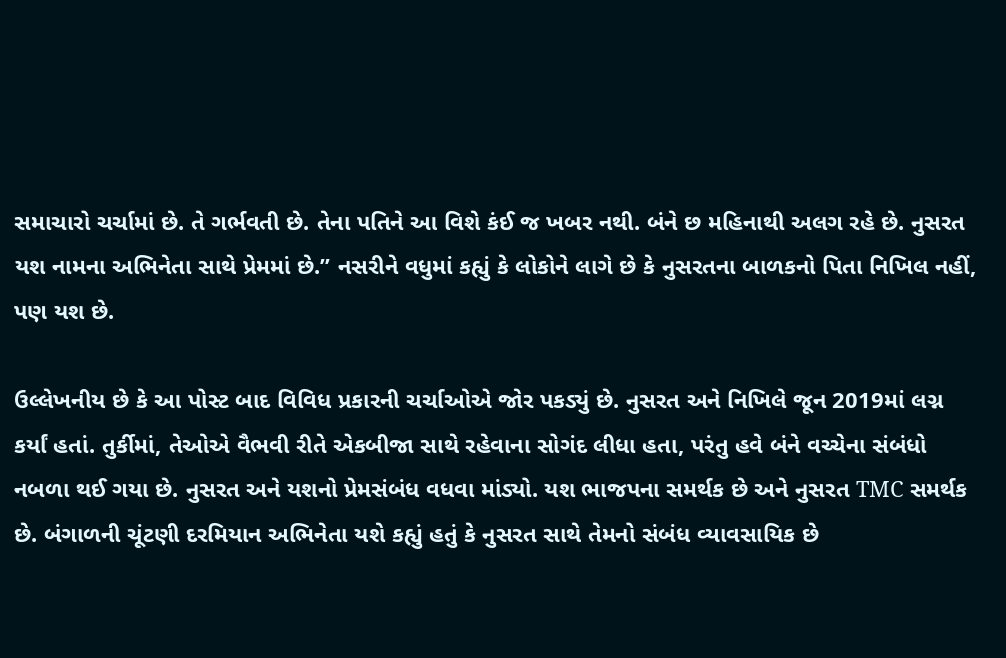સમાચારો ચર્ચામાં છે. તે ગર્ભવતી છે. તેના પતિને આ વિશે કંઈ જ ખબર નથી. બંને છ મહિનાથી અલગ રહે છે. નુસરત યશ નામના અભિનેતા સાથે પ્રેમમાં છે.” નસરીને વધુમાં કહ્યું કે લોકોને લાગે છે કે નુસરતના બાળકનો પિતા નિખિલ નહીં, પણ યશ છે.

ઉલ્લેખનીય છે કે આ પોસ્ટ બાદ વિવિધ પ્રકારની ચર્ચાઓએ જોર પકડ્યું છે. નુસરત અને નિખિલે જૂન 2019માં લગ્ન કર્યાં હતાં. તુર્કીમાં, તેઓએ વૈભવી રીતે એકબીજા સાથે રહેવાના સોગંદ લીધા હતા, પરંતુ હવે બંને વચ્ચેના સંબંધો નબળા થઈ ગયા છે. નુસરત અને યશનો પ્રેમસંબંધ વધવા માંડ્યો. યશ ભાજપના સમર્થક છે અને નુસરત TMC સમર્થક છે. બંગાળની ચૂંટણી દરમિયાન અભિનેતા યશે કહ્યું હતું કે નુસરત સાથે તેમનો સંબંધ વ્યાવસાયિક છે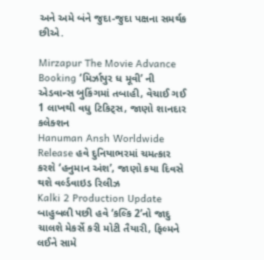અને અમે બંને જુદા-જુદા પક્ષના સમર્થક છીએ.

Mirzapur The Movie Advance Booking ‘મિર્ઝાપુર ધ મૂવી’ ની એડવાન્સ બુકિંગમાં તબાહી, વેચાઈ ગઈ 1 લાખથી વધુ ટિકિટ્સ, જાણો શાનદાર કલેક્શન
Hanuman Ansh Worldwide Release હવે દુનિયાભરમાં ચમત્કાર કરશે ‘હનુમાન અંશ’, જાણો કયા દિવસે થશે વર્લ્ડવાઇડ રિલીઝ
Kalki 2 Production Update બાહુબલી પછી હવે ‘કલ્કિ 2’નો જાદુ ચાલશે મેકર્સે કરી મોટી તૈયારી, ફિલ્મને લઈને સામે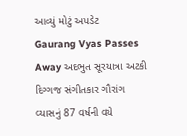આવ્યું મોટું અપડેટ
Gaurang Vyas Passes Away અદભુત સૂરયાત્રા અટકી દિગ્ગજ સંગીતકાર ગૌરાંગ વ્યાસનું 87 વર્ષની વયે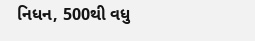નિધન, 500થી વધુ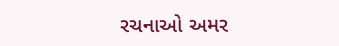રચનાઓ અમર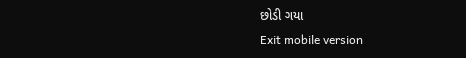છોડી ગયા
Exit mobile version